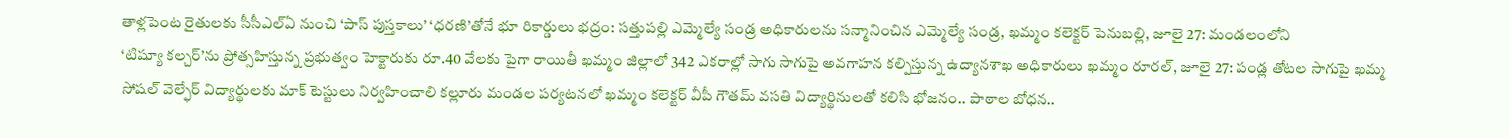తాళ్లపెంట రైతులకు సీసీఎల్ఏ నుంచి ‘పాస్ పుస్తకాలు’ ‘ధరణి’తోనే భూ రికార్డులు భద్రం: సత్తుపల్లి ఎమ్మెల్యే సండ్ర అధికారులను సన్మానించిన ఎమ్మెల్యే సండ్ర, ఖమ్మం కలెక్టర్ పెనుబల్లి, జూలై 27: మండలంలోని
‘టిష్యూ కల్చర్’ను ప్రోత్సహిస్తున్న ప్రభుత్వం హెక్టారుకు రూ.40 వేలకు పైగా రాయితీ ఖమ్మం జిల్లాలో 342 ఎకరాల్లో సాగు సాగుపై అవగాహన కల్పిస్తున్న ఉద్యానశాఖ అధికారులు ఖమ్మం రూరల్, జూలై 27: పండ్ల తోటల సాగుపై ఖమ్మ
సోషల్ వెల్ఫేర్ విద్యార్థులకు మాక్ టెస్టులు నిర్వహించాలి కల్లూరు మండల పర్యటనలో ఖమ్మం కలెక్టర్ వీపీ గౌతమ్ వసతి విద్యార్థినులతో కలిసి భోజనం.. పాఠాల బోధన..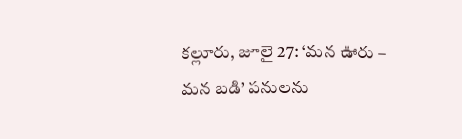కల్లూరు, జూలై 27: ‘మన ఊరు – మన బడి’ పనులను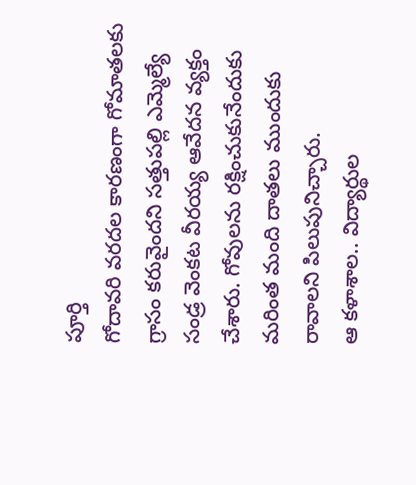పూర్తి
గోదావరి వరదల కారణంగా గోమాతలకు గ్రాసం కరువైందని సత్తుపల్లి ఎమ్మెల్యే సండ్ర వెంకట వీరయ్య ఆవేదన వ్యక్తం చేశారు. గోవులను రక్షించుకునేందుకు మరింత మంది దాతలు ముందుకు రావాలని పిలుపునిచ్చారు.
ఆ కళాశాల.. విద్యార్థుల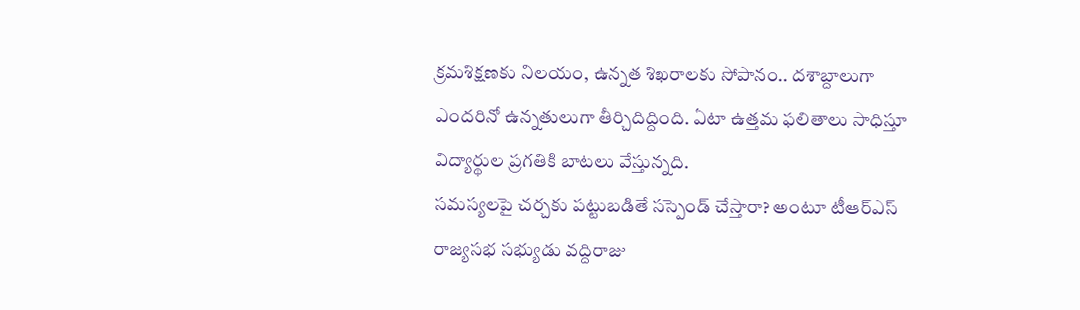క్రమశిక్షణకు నిలయం, ఉన్నత శిఖరాలకు సోపానం.. దశాబ్దాలుగా ఎందరినో ఉన్నతులుగా తీర్చిదిద్దింది. ఏటా ఉత్తమ ఫలితాలు సాధిస్తూ విద్యార్థుల ప్రగతికి బాటలు వేస్తున్నది.
సమస్యలపై చర్చకు పట్టుబడితే సస్పెండ్ చేస్తారా? అంటూ టీఆర్ఎస్ రాజ్యసభ సభ్యుడు వద్దిరాజు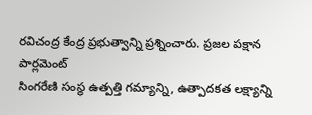రవిచంద్ర కేంద్ర ప్రభుత్వాన్ని ప్రశ్నించారు. ప్రజల పక్షాన పార్లమెంట్
సింగరేణి సంస్థ ఉత్పత్తి గమ్యాన్ని, ఉత్పాదకత లక్ష్యాన్ని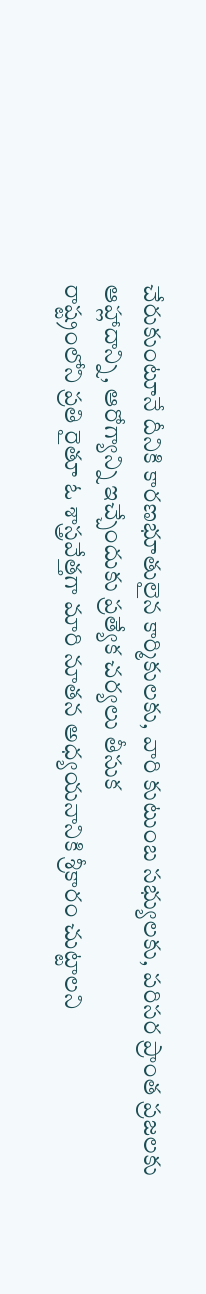చేరుకుంటూనే దీనికి కారణభూతులైన కార్మికులకు, వారి కుటుంబ సభ్యులకు, పరిసర ప్రాంత ప్రజలకు ఆహ్లాదాన్ని, ఆరోగ్యాన్ని ఇచ్చేందుకు ప్రత్యేక చర్యలు తీసుక
రాష్ట్రంలోని ప్రతి రైతూ ఓ శాస్త్రవేత్తగా మారి నూతన అధ్యయనానికి శ్రీకారం చుట్టాలని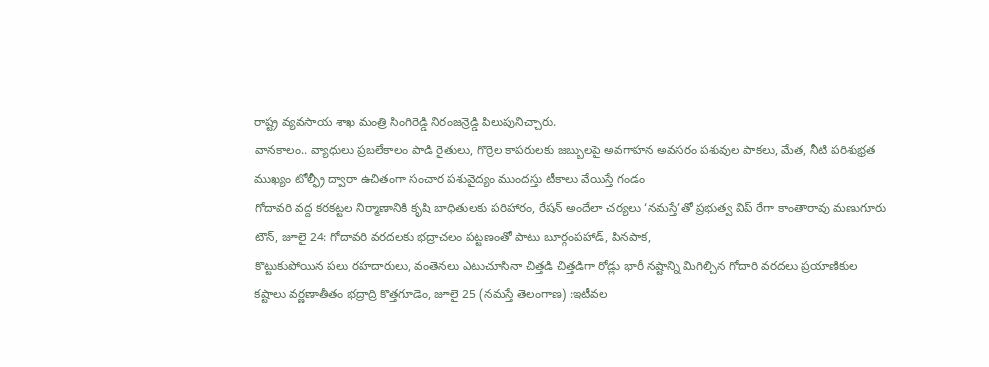రాష్ట్ర వ్యవసాయ శాఖ మంత్రి సింగిరెడ్డి నిరంజన్రెడ్డి పిలుపునిచ్చారు.
వానకాలం.. వ్యాధులు ప్రబలేకాలం పాడి రైతులు, గొర్రెల కాపరులకు జబ్బులపై అవగాహన అవసరం పశువుల పాకలు, మేత, నీటి పరిశుభ్రత ముఖ్యం టోల్ఫ్రీ ద్వారా ఉచితంగా సంచార పశువైద్యం ముందస్తు టీకాలు వేయిస్తే గండం
గోదావరి వద్ద కరకట్టల నిర్మాణానికి కృషి బాధితులకు పరిహారం, రేషన్ అందేలా చర్యలు ‘నమస్తే’తో ప్రభుత్వ విప్ రేగా కాంతారావు మణుగూరు టౌన్, జూలై 24: గోదావరి వరదలకు భద్రాచలం పట్టణంతో పాటు బూర్గంపహాడ్, పినపాక,
కొట్టుకుపోయిన పలు రహదారులు, వంతెనలు ఎటుచూసినా చిత్తడి చిత్తడిగా రోడ్లు భారీ నష్టాన్ని మిగిల్చిన గోదారి వరదలు ప్రయాణికుల కష్టాలు వర్ణణాతీతం భద్రాద్రి కొత్తగూడెం, జూలై 25 (నమస్తే తెలంగాణ) :ఇటీవల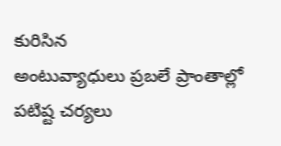కురిసిన
అంటువ్యాధులు ప్రబలే ప్రాంతాల్లో పటిష్ట చర్యలు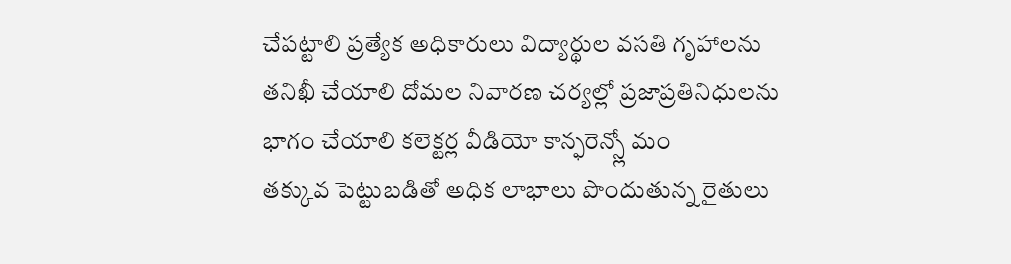చేపట్టాలి ప్రత్యేక అధికారులు విద్యార్థుల వసతి గృహాలను తనిఖీ చేయాలి దోమల నివారణ చర్యల్లో ప్రజాప్రతినిధులను భాగం చేయాలి కలెక్టర్ల వీడియో కాన్ఫరెన్స్లో మం
తక్కువ పెట్టుబడితో అధిక లాభాలు పొందుతున్న రైతులు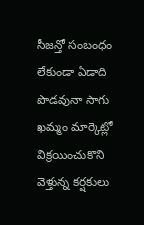సీజన్తో సంబంధం లేకుండా ఏడాది పొడవునా సాగు ఖమ్మం మార్కెట్లో విక్రయించుకొని వెళ్తున్న కర్షకులు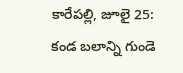కారేపల్లి, జూలై 25: కండ బలాన్ని గుండె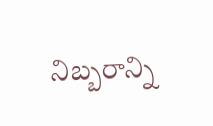నిబ్బరాన్ని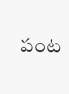పంట